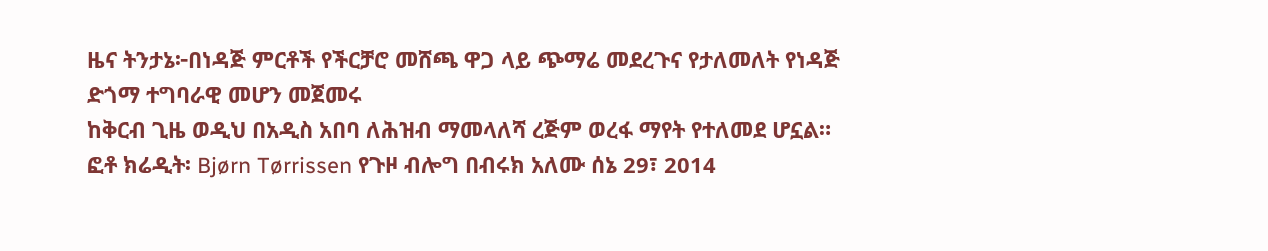ዜና ትንታኔ፦በነዳጅ ምርቶች የችርቻሮ መሸጫ ዋጋ ላይ ጭማሬ መደረጉና የታለመለት የነዳጅ ድጎማ ተግባራዊ መሆን መጀመሩ
ከቅርብ ጊዜ ወዲህ በአዲስ አበባ ለሕዝብ ማመላለሻ ረጅም ወረፋ ማየት የተለመደ ሆኗል። ፎቶ ክሬዲት፡ Bjørn Tørrissen የጉዞ ብሎግ በብሩክ አለሙ ሰኔ 29፣ 2014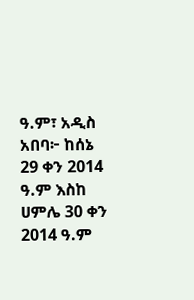ዓ.ም፣ አዲስ አበባ፦ ከሰኔ 29 ቀን 2014 ዓ.ም እስከ ሀምሌ 30 ቀን 2014 ዓ.ም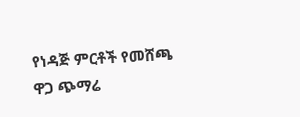የነዳጅ ምርቶች የመሸጫ ዋጋ ጭማሬ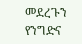መደረጉን የንግድና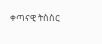ቀጣናዊ ትስስር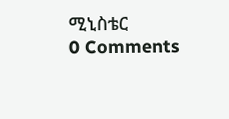ሚኒስቴር
0 Comments